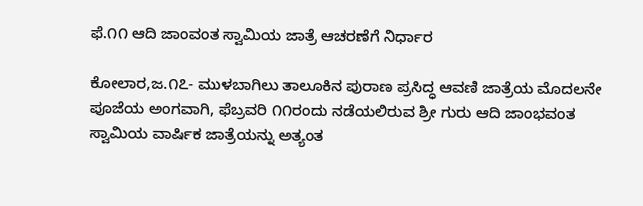ಫೆ.೧೧ ಆದಿ ಜಾಂವಂತ ಸ್ವಾಮಿಯ ಜಾತ್ರೆ ಆಚರಣೆಗೆ ನಿರ್ಧಾರ

ಕೋಲಾರ,ಜ.೧೭- ಮುಳಬಾಗಿಲು ತಾಲೂಕಿನ ಪುರಾಣ ಪ್ರಸಿದ್ಧ ಆವಣಿ ಜಾತ್ರೆಯ ಮೊದಲನೇ ಪೂಜೆಯ ಅಂಗವಾಗಿ, ಫೆಬ್ರವರಿ ೧೧ರಂದು ನಡೆಯಲಿರುವ ಶ್ರೀ ಗುರು ಆದಿ ಜಾಂಭವಂತ ಸ್ವಾಮಿಯ ವಾರ್ಷಿಕ ಜಾತ್ರೆಯನ್ನು ಅತ್ಯಂತ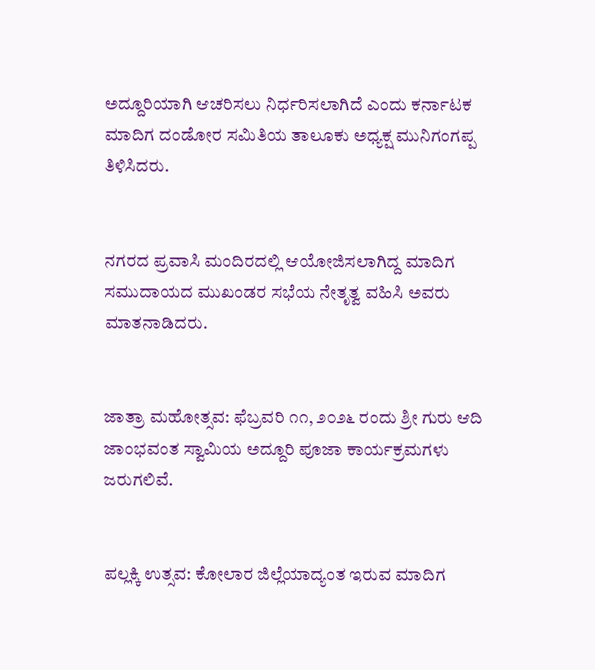ಅದ್ದೂರಿಯಾಗಿ ಆಚರಿಸಲು ನಿರ್ಧರಿಸಲಾಗಿದೆ ಎಂದು ಕರ್ನಾಟಕ ಮಾದಿಗ ದಂಡೋರ ಸಮಿತಿಯ ತಾಲೂಕು ಅಧ್ಯಕ್ಷ ಮುನಿಗಂಗಪ್ಪ ತಿಳಿಸಿದರು.


ನಗರದ ಪ್ರವಾಸಿ ಮಂದಿರದಲ್ಲಿ ಆಯೋಜಿಸಲಾಗಿದ್ದ ಮಾದಿಗ ಸಮುದಾಯದ ಮುಖಂಡರ ಸಭೆಯ ನೇತೃತ್ವ ವಹಿಸಿ ಅವರು ಮಾತನಾಡಿದರು.


ಜಾತ್ರಾ ಮಹೋತ್ಸವ: ಫೆಬ್ರವರಿ ೧೧, ೨೦೨೬ ರಂದು ಶ್ರೀ ಗುರು ಆದಿ ಜಾಂಭವಂತ ಸ್ವಾಮಿಯ ಅದ್ದೂರಿ ಪೂಜಾ ಕಾರ್ಯಕ್ರಮಗಳು ಜರುಗಲಿವೆ.


ಪಲ್ಲಕ್ಕಿ ಉತ್ಸವ: ಕೋಲಾರ ಜಿಲ್ಲೆಯಾದ್ಯಂತ ಇರುವ ಮಾದಿಗ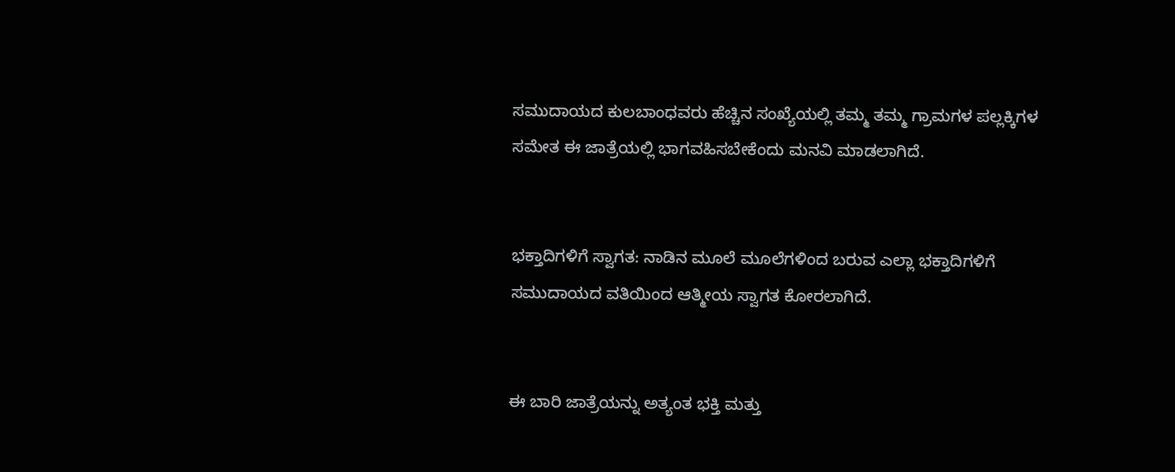ಸಮುದಾಯದ ಕುಲಬಾಂಧವರು ಹೆಚ್ಚಿನ ಸಂಖ್ಯೆಯಲ್ಲಿ ತಮ್ಮ ತಮ್ಮ ಗ್ರಾಮಗಳ ಪಲ್ಲಕ್ಕಿಗಳ ಸಮೇತ ಈ ಜಾತ್ರೆಯಲ್ಲಿ ಭಾಗವಹಿಸಬೇಕೆಂದು ಮನವಿ ಮಾಡಲಾಗಿದೆ.


ಭಕ್ತಾದಿಗಳಿಗೆ ಸ್ವಾಗತ: ನಾಡಿನ ಮೂಲೆ ಮೂಲೆಗಳಿಂದ ಬರುವ ಎಲ್ಲಾ ಭಕ್ತಾದಿಗಳಿಗೆ ಸಮುದಾಯದ ವತಿಯಿಂದ ಆತ್ಮೀಯ ಸ್ವಾಗತ ಕೋರಲಾಗಿದೆ.


ಈ ಬಾರಿ ಜಾತ್ರೆಯನ್ನು ಅತ್ಯಂತ ಭಕ್ತಿ ಮತ್ತು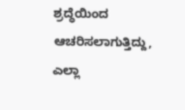ಶ್ರದ್ಧೆಯಿಂದ ಆಚರಿಸಲಾಗುತ್ತಿದ್ದು, ಎಲ್ಲಾ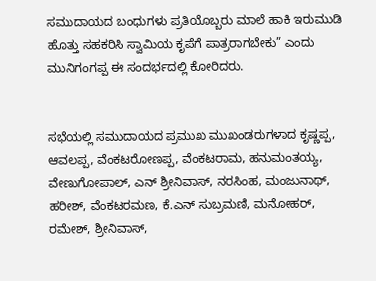ಸಮುದಾಯದ ಬಂಧುಗಳು ಪ್ರತಿಯೊಬ್ಬರು ಮಾಲೆ ಹಾಕಿ ಇರುಮುಡಿ ಹೊತ್ತು ಸಹಕರಿಸಿ ಸ್ವಾಮಿಯ ಕೃಪೆಗೆ ಪಾತ್ರರಾಗಬೇಕು” ಎಂದು ಮುನಿಗಂಗಪ್ಪ ಈ ಸಂದರ್ಭದಲ್ಲಿ ಕೋರಿದರು.


ಸಭೆಯಲ್ಲಿ ಸಮುದಾಯದ ಪ್ರಮುಖ ಮುಖಂಡರುಗಳಾದ ಕೃಷ್ಣಪ್ಪ, ಆವಲಪ್ಪ, ವೆಂಕಟರೋಣಪ್ಪ, ವೆಂಕಟರಾಮ, ಹನುಮಂತಯ್ಯ, ವೇಣುಗೋಪಾಲ್, ಎನ್ ಶ್ರೀನಿವಾಸ್, ನರಸಿಂಹ, ಮಂಜುನಾಥ್, ಹರೀಶ್, ವೆಂಕಟರಮಣ, ಕೆ.ಎನ್ ಸುಬ್ರಮಣಿ, ಮನೋಹರ್, ರಮೇಶ್, ಶ್ರೀನಿವಾಸ್,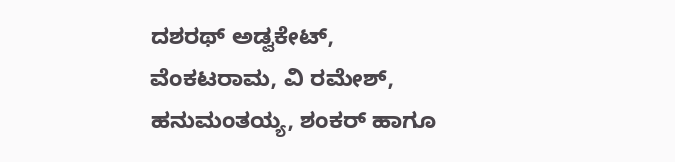ದಶರಥ್ ಅಡ್ವಕೇಟ್, ವೆಂಕಟರಾಮ, ವಿ ರಮೇಶ್, ಹನುಮಂತಯ್ಯ, ಶಂಕರ್ ಹಾಗೂ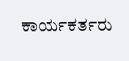ಕಾರ್ಯಕರ್ತರು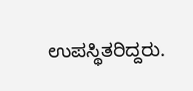ಉಪಸ್ಥಿತರಿದ್ದರು.